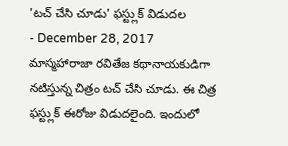'టచ్ చేసి చూడు' ఫస్ట్లుక్ విడుదల
- December 28, 2017
మాస్మహారాజా రవితేజ కథానాయకుడిగా నటిస్తున్న చిత్రం టచ్ చేసి చూడు. ఈ చిత్ర ఫస్ట్లుక్ ఈరోజు విడుదలైంది. ఇందులో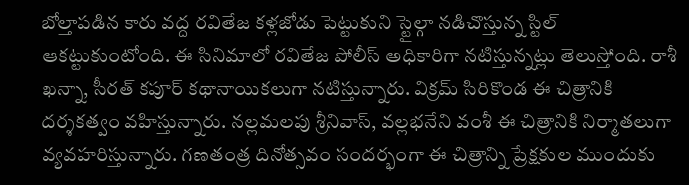బోల్తాపడిన కారు వద్ద రవితేజ కళ్లజోడు పెట్టుకుని స్టైల్గా నడిచొస్తున్న స్టిల్ ఆకట్టుకుంటోంది. ఈ సినిమాలో రవితేజ పోలీస్ అధికారిగా నటిస్తున్నట్లు తెలుస్తోంది. రాశీ ఖన్నా, సీరత్ కపూర్ కథానాయికలుగా నటిస్తున్నారు. విక్రమ్ సిరికొండ ఈ చిత్రానికి దర్శకత్వం వహిస్తున్నారు. నల్లమలపు శ్రీనివాస్, వల్లభనేని వంశీ ఈ చిత్రానికి నిర్మాతలుగా వ్యవహరిస్తున్నారు. గణతంత్ర దినోత్సవం సందర్భంగా ఈ చిత్రాన్ని ప్రేక్షకుల ముందుకు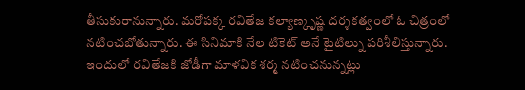తీసుకురానున్నారు. మరోపక్క రవితేజ కల్యాణ్కృష్ణ దర్శకత్వంలో ఓ చిత్రంలో నటించబోతున్నారు. ఈ సినిమాకి నేల టికెట్ అనే టైటిల్ను పరిశీలిస్తున్నారు. ఇందులో రవితేజకి జోడీగా మాళవిక శర్మ నటించనున్నట్లు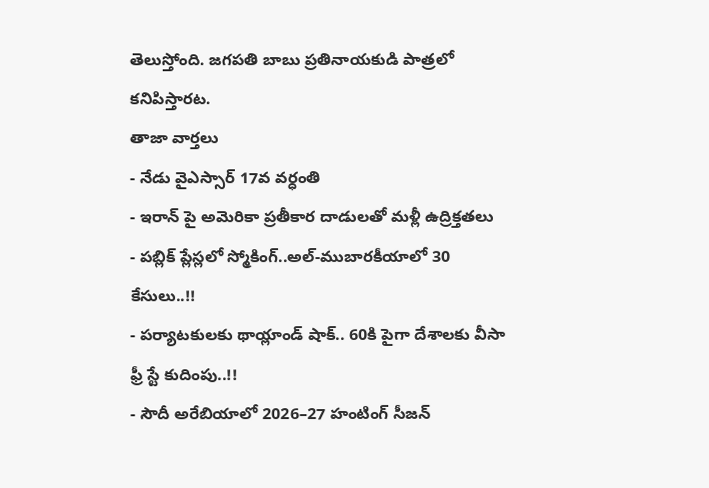తెలుస్తోంది. జగపతి బాబు ప్రతినాయకుడి పాత్రలో కనిపిస్తారట.
తాజా వార్తలు
- నేడు వైఎస్సార్ 17వ వర్ధంతి
- ఇరాన్ పై అమెరికా ప్రతీకార దాడులతో మళ్లీ ఉద్రిక్తతలు
- పబ్లిక్ ప్లేస్లలో స్మోకింగ్..అల్-ముబారకీయాలో 30 కేసులు..!!
- పర్యాటకులకు థాయ్లాండ్ షాక్.. 60కి పైగా దేశాలకు వీసా ఫ్రీ స్టే కుదింపు..!!
- సౌదీ అరేబియాలో 2026–27 హంటింగ్ సీజన్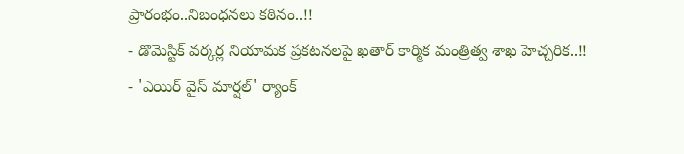ప్రారంభం..నిబంధనలు కఠినం..!!
- డొమెస్టిక్ వర్కర్ల నియామక ప్రకటనలపై ఖతార్ కార్మిక మంత్రిత్వ శాఖ హెచ్చరిక..!!
- 'ఎయిర్ వైస్ మార్షల్' ర్యాంక్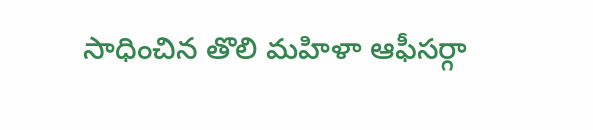సాధించిన తొలి మహిళా ఆఫీసర్గా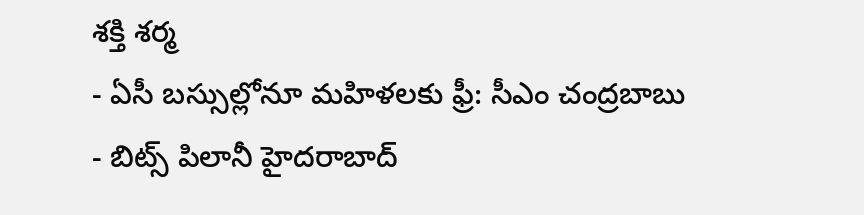శక్తి శర్మ
- ఏసీ బస్సుల్లోనూ మహిళలకు ఫ్రీ: సీఎం చంద్రబాబు
- బిట్స్ పిలానీ హైదరాబాద్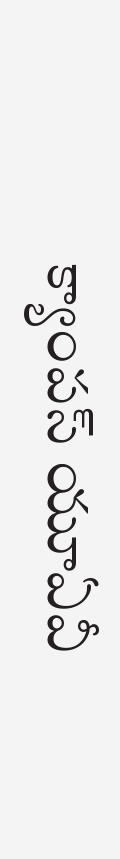క్యాంపస్ యూఏవీ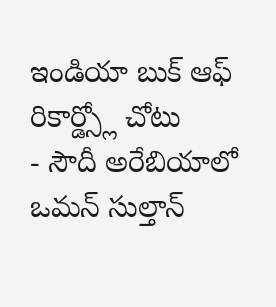ఇండియా బుక్ ఆఫ్ రికార్డ్స్లో చోటు
- సౌదీ అరేబియాలో ఒమన్ సుల్తాన్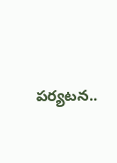పర్యటన..